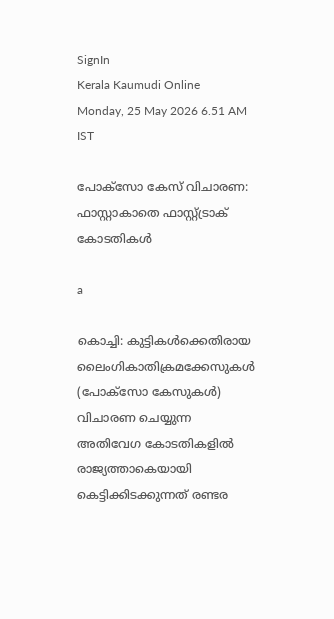SignIn
Kerala Kaumudi Online
Monday, 25 May 2026 6.51 AM IST

പോക്സോ കേസ് വിചാരണ: ഫാസ്റ്റാകാതെ ഫാസ്റ്റ്ട്രാക് കോടതികൾ

a

കൊച്ചി: കുട്ടികൾക്കെതിരായ ലൈംഗികാതിക്രമക്കേസുകൾ (പോക്സോ കേസുകൾ) വിചാരണ ചെയ്യുന്ന അതിവേഗ കോടതികളിൽ രാജ്യത്താകെയായി കെട്ടിക്കിടക്കുന്നത് രണ്ടര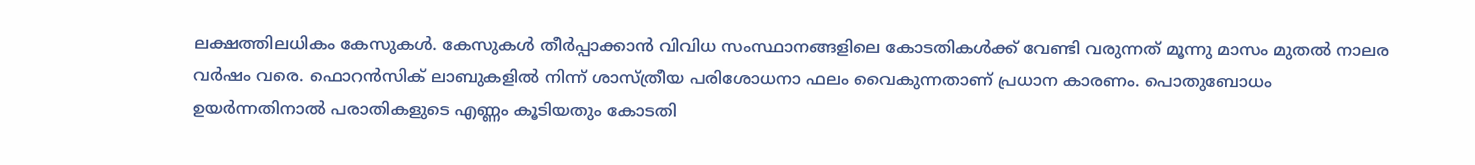ലക്ഷത്തിലധികം കേസുകൾ. കേസുകൾ തീർപ്പാക്കാൻ വിവിധ സംസ്ഥാനങ്ങളിലെ കോടതികൾക്ക് വേണ്ടി വരുന്നത് മൂന്നു മാസം മുതൽ നാലര വർഷം വരെ. ഫൊറൻസിക് ലാബുകളിൽ നിന്ന് ശാസ്ത്രീയ പരിശോധനാ ഫലം വൈകുന്നതാണ് പ്രധാന കാരണം. പൊതുബോധം ഉയർന്നതിനാൽ പരാതികളുടെ എണ്ണം കൂടിയതും കോടതി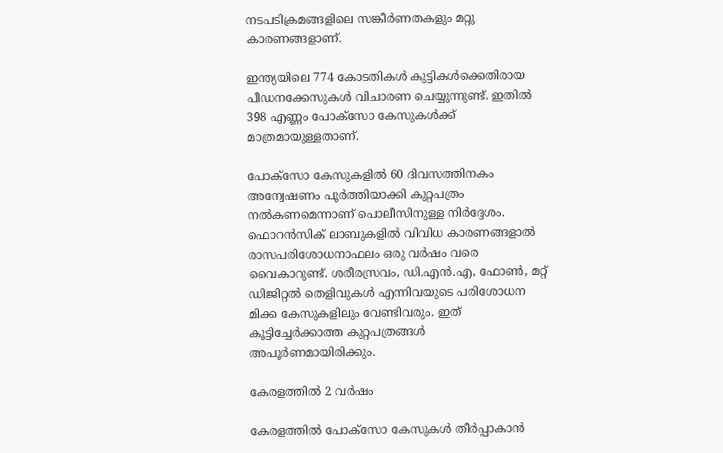നടപടിക്രമങ്ങളിലെ സങ്കീർണതകളും മറ്റു കാരണങ്ങളാണ്.

ഇന്ത്യയിലെ 774 കോടതികൾ കുട്ടികൾക്കെതിരായ പീഡനക്കേസുകൾ വിചാരണ ചെയ്യുന്നുണ്ട്. ഇതിൽ 398 എണ്ണം പോക്സോ കേസുകൾക്ക് മാത്രമായുള്ളതാണ്.

പോക്സോ കേസുകളിൽ 60 ദിവസത്തിനകം അന്വേഷണം പൂർത്തിയാക്കി കുറ്റപത്രം നൽകണമെന്നാണ് പൊലീസിനുള്ള നിർദ്ദേശം. ഫൊറൻസിക് ലാബുകളിൽ വിവിധ കാരണങ്ങളാൽ രാസപരിശോധനാഫലം ഒരു വർഷം വരെ വൈകാറുണ്ട്. ശരീരസ്രവം, ഡി.എൻ.എ, ഫോൺ, മറ്റ് ഡിജിറ്റൽ തെളിവുകൾ എന്നിവയുടെ പരിശോധന മിക്ക കേസുകളിലും വേണ്ടിവരും. ഇത് കൂട്ടിച്ചേർക്കാത്ത കുറ്റപത്രങ്ങൾ അപൂർണമായിരിക്കും.

കേരളത്തിൽ 2 വർഷം

കേരളത്തിൽ പോക്സോ കേസുകൾ തീർപ്പാകാൻ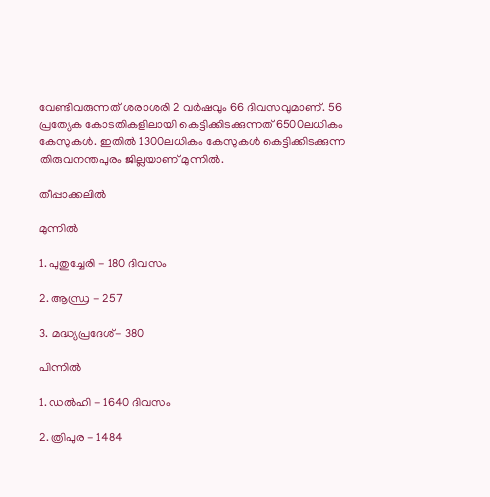വേണ്ടിവരുന്നത് ശരാശരി 2 വർഷവും 66 ദിവസവുമാണ്. 56 പ്രത്യേക കോടതികളിലായി കെട്ടിക്കിടക്കുന്നത് 6500ലധികം കേസുകൾ. ഇതിൽ 1300ലധികം കേസുകൾ കെട്ടിക്കിടക്കുന്ന തിരുവനന്തപുരം ജില്ലയാണ് മുന്നിൽ.

തീപ്പാക്കലിൽ

മുന്നിൽ

1. പുതുച്ചേരി - 180 ദിവസം

2. ആന്ധ്ര - 257

3. മദ്ധ്യപ്രദേശ്- 380

പിന്നിൽ

1. ഡൽഹി - 1640 ദിവസം

2. ത്രിപുര - 1484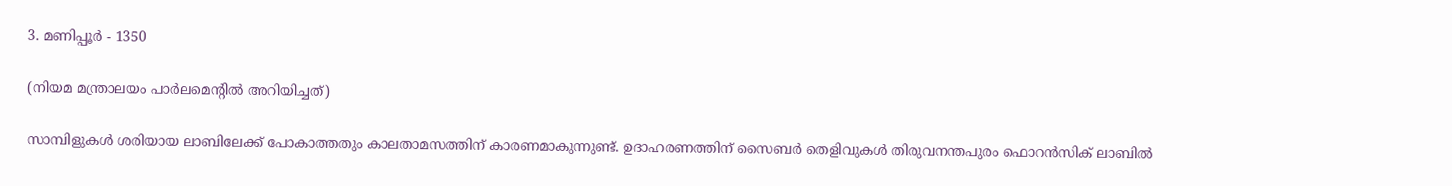3. മണിപ്പൂർ - 1350

(നിയമ മന്ത്രാലയം പാർലമെന്റിൽ അറിയിച്ചത്)

സാമ്പിളുകൾ ശരിയായ ലാബിലേക്ക് പോകാത്തതും കാലതാമസത്തിന് കാരണമാകുന്നുണ്ട്. ഉദാഹരണത്തിന് സൈബർ തെളിവുകൾ തിരുവനന്തപുരം ഫൊറൻസിക് ലാബിൽ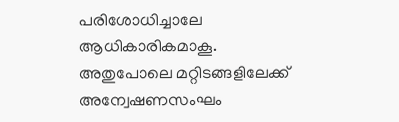പരിശോധിച്ചാലേ ആധികാരികമാകൂ. അതുപോലെ മറ്റിടങ്ങളിലേക്ക് അന്വേഷണസംഘം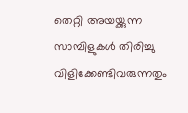തെറ്റി അയയ്ക്കുന്ന സാമ്പിളുകൾ തിരിച്ചു വിളിക്കേണ്ടിവരുന്നതും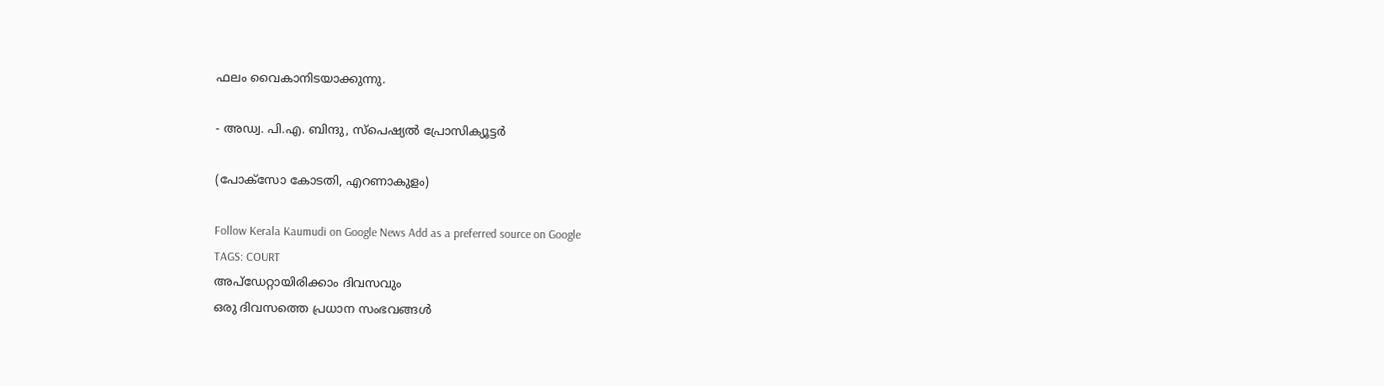ഫലം വൈകാനിടയാക്കുന്നു.

- അഡ്വ. പി.എ. ബിന്ദു, സ്പെഷ്യൽ പ്രോസിക്യൂട്ടർ

(പോക്സോ കോടതി, എറണാകുളം)

Follow Kerala Kaumudi on Google News Add as a preferred source on Google
TAGS: COURT
അപ്ഡേറ്റായിരിക്കാം ദിവസവും
ഒരു ദിവസത്തെ പ്രധാന സംഭവങ്ങൾ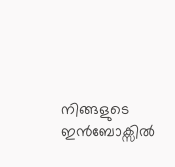നിങ്ങളുടെ ഇൻബോക്സിൽ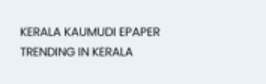KERALA KAUMUDI EPAPER
TRENDING IN KERALA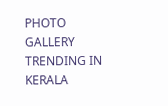PHOTO GALLERY
TRENDING IN KERALA